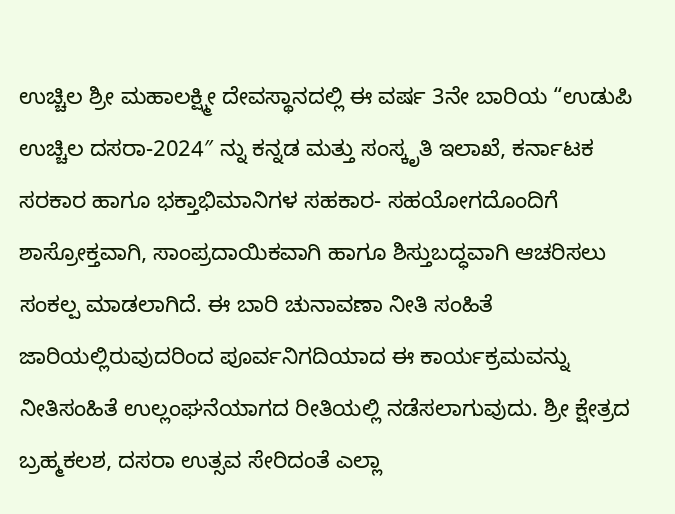ಉಚ್ಚಿಲ ಶ್ರೀ ಮಹಾಲಕ್ಷ್ಮೀ ದೇವಸ್ಥಾನದಲ್ಲಿ ಈ ವರ್ಷ 3ನೇ ಬಾರಿಯ “ಉಡುಪಿ ಉಚ್ಚಿಲ ದಸರಾ-2024″ ನ್ನು ಕನ್ನಡ ಮತ್ತು ಸಂಸ್ಕೃತಿ ಇಲಾಖೆ, ಕರ್ನಾಟಕ ಸರಕಾರ ಹಾಗೂ ಭಕ್ತಾಭಿಮಾನಿಗಳ ಸಹಕಾರ- ಸಹಯೋಗದೊಂದಿಗೆ ಶಾಸ್ರೋಕ್ತವಾಗಿ, ಸಾಂಪ್ರದಾಯಿಕವಾಗಿ ಹಾಗೂ ಶಿಸ್ತುಬದ್ಧವಾಗಿ ಆಚರಿಸಲು ಸಂಕಲ್ಪ ಮಾಡಲಾಗಿದೆ. ಈ ಬಾರಿ ಚುನಾವಣಾ ನೀತಿ ಸಂಹಿತೆ ಜಾರಿಯಲ್ಲಿರುವುದರಿಂದ ಪೂರ್ವನಿಗದಿಯಾದ ಈ ಕಾರ್ಯಕ್ರಮವನ್ನು ನೀತಿಸಂಹಿತೆ ಉಲ್ಲಂಘನೆಯಾಗದ ರೀತಿಯಲ್ಲಿ ನಡೆಸಲಾಗುವುದು. ಶ್ರೀ ಕ್ಷೇತ್ರದ ಬ್ರಹ್ಮಕಲಶ, ದಸರಾ ಉತ್ಸವ ಸೇರಿದಂತೆ ಎಲ್ಲಾ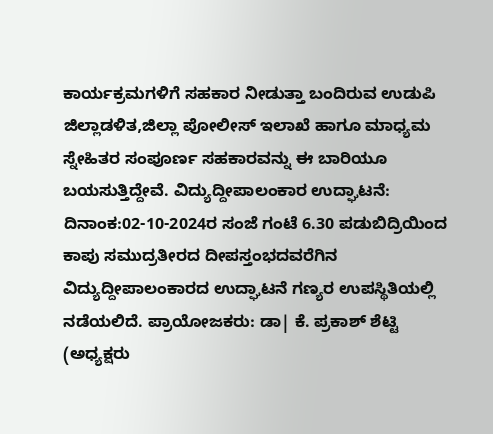ಕಾರ್ಯಕ್ರಮಗಳಿಗೆ ಸಹಕಾರ ನೀಡುತ್ತಾ ಬಂದಿರುವ ಉಡುಪಿ ಜಿಲ್ಲಾಡಳಿತ,ಜಿಲ್ಲಾ ಪೋಲೀಸ್ ಇಲಾಖೆ ಹಾಗೂ ಮಾಧ್ಯಮ ಸ್ನೇಹಿತರ ಸಂಪೂರ್ಣ ಸಹಕಾರವನ್ನು ಈ ಬಾರಿಯೂ ಬಯಸುತ್ತಿದ್ದೇವೆ. ವಿದ್ಯುದ್ದೀಪಾಲಂಕಾರ ಉದ್ಘಾಟನೆ: ದಿನಾಂಕ:02-10-2024ರ ಸಂಜೆ ಗಂಟೆ 6.30 ಪಡುಬಿದ್ರಿಯಿಂದ ಕಾಪು ಸಮುದ್ರತೀರದ ದೀಪಸ್ತಂಭದವರೆಗಿನ ವಿದ್ಯುದ್ದೀಪಾಲಂಕಾರದ ಉದ್ಘಾಟನೆ ಗಣ್ಯರ ಉಪಸ್ಥಿತಿಯಲ್ಲಿ ನಡೆಯಲಿದೆ. ಪ್ರಾಯೋಜಕರು: ಡಾ| ಕೆ. ಪ್ರಕಾಶ್ ಶೆಟ್ಟಿ (ಅಧ್ಯಕ್ಷರು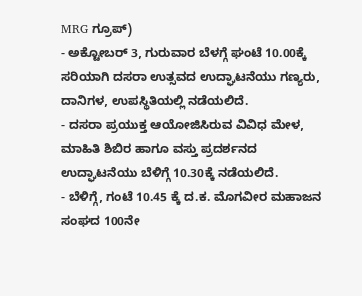MRG ಗ್ರೂಪ್)
- ಅಕ್ಟೋಬರ್ 3, ಗುರುವಾರ ಬೆಳಗ್ಗೆ ಘಂಟೆ 10.00ಕ್ಕೆ ಸರಿಯಾಗಿ ದಸರಾ ಉತ್ಸವದ ಉದ್ಘಾಟನೆಯು ಗಣ್ಯರು, ದಾನಿಗಳ, ಉಪಸ್ಥಿತಿಯಲ್ಲಿ ನಡೆಯಲಿದೆ.
- ದಸರಾ ಪ್ರಯುಕ್ತ ಆಯೋಜಿಸಿರುವ ವಿವಿಧ ಮೇಳ, ಮಾಹಿತಿ ಶಿಬಿರ ಹಾಗೂ ವಸ್ತು ಪ್ರದರ್ಶನದ ಉದ್ಘಾಟನೆಯು ಬೆಳಿಗ್ಗೆ 10.30ಕ್ಕೆ ನಡೆಯಲಿದೆ.
- ಬೆಳಿಗ್ಗೆ, ಗಂಟೆ 10.45 ಕ್ಕೆ ದ.ಕ. ಮೊಗವೀರ ಮಹಾಜನ ಸಂಘದ 100ನೇ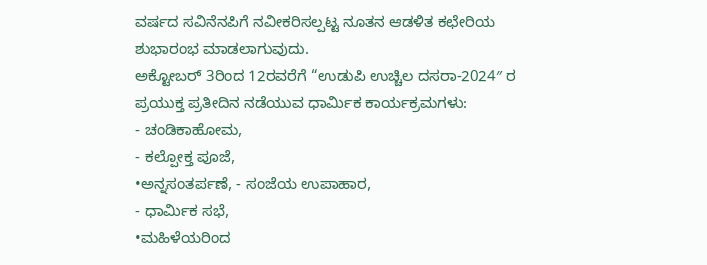ವರ್ಷದ ಸವಿನೆನಪಿಗೆ ನವೀಕರಿಸಲ್ಪಟ್ಟ ನೂತನ ಆಡಳಿತ ಕಛೇರಿಯ ಶುಭಾರಂಭ ಮಾಡಲಾಗುವುದು.
ಅಕ್ಟೋಬರ್ 3ರಿಂದ 12ರವರೆಗೆ “ಉಡುಪಿ ಉಚ್ಚಿಲ ದಸರಾ-2024″ ರ ಪ್ರಯುಕ್ತ ಪ್ರತೀದಿನ ನಡೆಯುವ ಧಾರ್ಮಿಕ ಕಾರ್ಯಕ್ರಮಗಳು:
- ಚಂಡಿಕಾಹೋಮ,
- ಕಲ್ಪೋಕ್ತ ಪೂಜೆ,
•ಅನ್ನಸಂತರ್ಪಣೆ, - ಸಂಜೆಯ ಉಪಾಹಾರ,
- ಧಾರ್ಮಿಕ ಸಭೆ,
•ಮಹಿಳೆಯರಿಂದ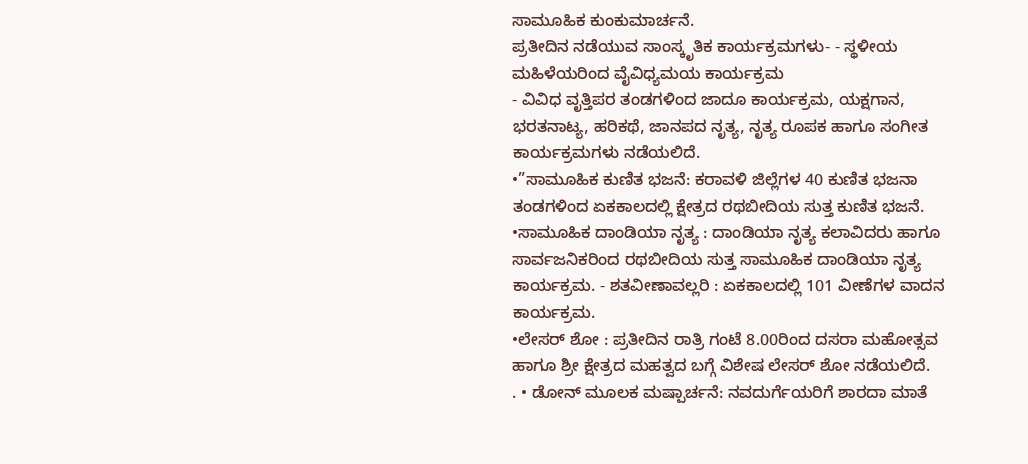ಸಾಮೂಹಿಕ ಕುಂಕುಮಾರ್ಚನೆ.
ಪ್ರತೀದಿನ ನಡೆಯುವ ಸಾಂಸ್ಕೃತಿಕ ಕಾರ್ಯಕ್ರಮಗಳು- - ಸ್ಥಳೀಯ ಮಹಿಳೆಯರಿಂದ ವೈವಿಧ್ಯಮಯ ಕಾರ್ಯಕ್ರಮ
- ವಿವಿಧ ವೃತ್ತಿಪರ ತಂಡಗಳಿಂದ ಜಾದೂ ಕಾರ್ಯಕ್ರಮ, ಯಕ್ಷಗಾನ, ಭರತನಾಟ್ಯ, ಹರಿಕಥೆ, ಜಾನಪದ ನೃತ್ಯ, ನೃತ್ಯ ರೂಪಕ ಹಾಗೂ ಸಂಗೀತ ಕಾರ್ಯಕ್ರಮಗಳು ನಡೆಯಲಿದೆ.
•”ಸಾಮೂಹಿಕ ಕುಣಿತ ಭಜನೆ: ಕರಾವಳಿ ಜಿಲ್ಲೆಗಳ 40 ಕುಣಿತ ಭಜನಾ ತಂಡಗಳಿಂದ ಏಕಕಾಲದಲ್ಲಿ ಕ್ಷೇತ್ರದ ರಥಬೀದಿಯ ಸುತ್ತ ಕುಣಿತ ಭಜನೆ.
•ಸಾಮೂಹಿಕ ದಾಂಡಿಯಾ ನೃತ್ಯ : ದಾಂಡಿಯಾ ನೃತ್ಯ ಕಲಾವಿದರು ಹಾಗೂ ಸಾರ್ವಜನಿಕರಿಂದ ರಥಬೀದಿಯ ಸುತ್ತ ಸಾಮೂಹಿಕ ದಾಂಡಿಯಾ ನೃತ್ಯ ಕಾರ್ಯಕ್ರಮ. - ಶತವೀಣಾವಲ್ಲರಿ : ಏಕಕಾಲದಲ್ಲಿ 101 ವೀಣೆಗಳ ವಾದನ ಕಾರ್ಯಕ್ರಮ.
•ಲೇಸರ್ ಶೋ : ಪ್ರತೀದಿನ ರಾತ್ರಿ ಗಂಟೆ 8.00ರಿಂದ ದಸರಾ ಮಹೋತ್ಸವ ಹಾಗೂ ಶ್ರೀ ಕ್ಷೇತ್ರದ ಮಹತ್ವದ ಬಗ್ಗೆ ವಿಶೇಷ ಲೇಸರ್ ಶೋ ನಡೆಯಲಿದೆ.
. • ಡೋನ್ ಮೂಲಕ ಮಷ್ಪಾರ್ಚನೆ: ನವದುರ್ಗೆಯರಿಗೆ ಶಾರದಾ ಮಾತೆ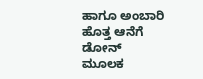ಹಾಗೂ ಅಂಬಾರಿ ಹೊತ್ತ ಆನೆಗೆ ಡೋನ್ ಮೂಲಕ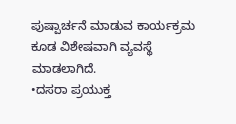ಪುಷ್ಪಾರ್ಚನೆ ಮಾಡುವ ಕಾರ್ಯಕ್ರಮ ಕೂಡ ವಿಶೇಷವಾಗಿ ವ್ಯವಸ್ಥೆ ಮಾಡಲಾಗಿದೆ.
•ದಸರಾ ಪ್ರಯುಕ್ತ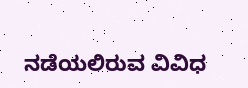ನಡೆಯಲಿರುವ ವಿವಿಧ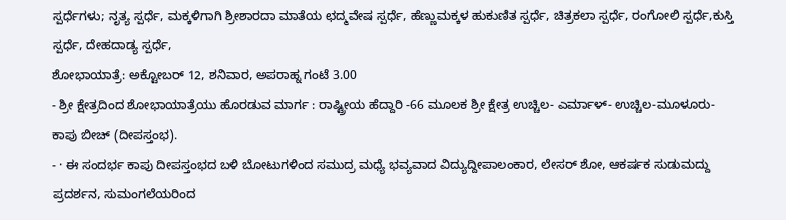ಸ್ಪರ್ಧೆಗಳು; ನೃತ್ಯ ಸ್ಪರ್ಧೆ, ಮಕ್ಕಳಿಗಾಗಿ ಶ್ರೀಶಾರದಾ ಮಾತೆಯ ಛದ್ಮವೇಷ ಸ್ಪರ್ಧೆ, ಹೆಣ್ಣುಮಕ್ಕಳ ಹುಕುಣಿತ ಸ್ಪರ್ಧೆ, ಚಿತ್ರಕಲಾ ಸ್ಪರ್ಧೆ, ರಂಗೋಲಿ ಸ್ಪರ್ಧೆ,ಕುಸ್ತಿ ಸ್ಪರ್ಧೆ, ದೇಹದಾಡ್ಯ ಸ್ಪರ್ಧೆ,
ಶೋಭಾಯಾತ್ರೆ: ಅಕ್ಟೋಬರ್ 12, ಶನಿವಾರ, ಅಪರಾಹ್ನ ಗಂಟೆ 3.00
- ಶ್ರೀ ಕ್ಷೇತ್ರದಿಂದ ಶೋಭಾಯಾತ್ರೆಯು ಹೊರಡುವ ಮಾರ್ಗ : ರಾಷ್ಟ್ರೀಯ ಹೆದ್ದಾರಿ -66 ಮೂಲಕ ಶ್ರೀ ಕ್ಷೇತ್ರ ಉಚ್ಚಿಲ- ಎರ್ಮಾಳ್- ಉಚ್ಚಿಲ-ಮೂಳೂರು-ಕಾಪು ಬೀಚ್ (ದೀಪಸ್ತಂಭ).
- · ಈ ಸಂದರ್ಭ ಕಾಪು ದೀಪಸ್ತಂಭದ ಬಳಿ ಬೋಟುಗಳಿಂದ ಸಮುದ್ರ ಮಧ್ಯೆ ಭವ್ಯವಾದ ವಿದ್ಯುದ್ದೀಪಾಲಂಕಾರ, ಲೇಸರ್ ಶೋ, ಆಕರ್ಷಕ ಸುಡುಮದ್ದು ಪ್ರದರ್ಶನ, ಸುಮಂಗಲೆಯರಿಂದ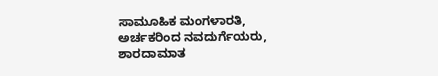ಸಾಮೂಹಿಕ ಮಂಗಳಾರತಿ, ಅರ್ಚಕರಿಂದ ನವದುರ್ಗೆಯರು, ಶಾರದಾಮಾತ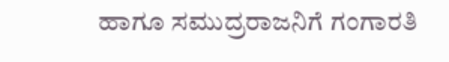ಹಾಗೂ ಸಮುದ್ರರಾಜನಿಗೆ ಗಂಗಾರತಿ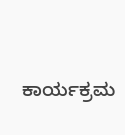ಕಾರ್ಯಕ್ರಮ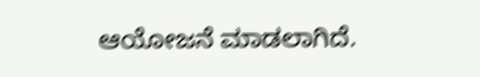ಆಯೋಜನೆ ಮಾಡಲಾಗಿದೆ.